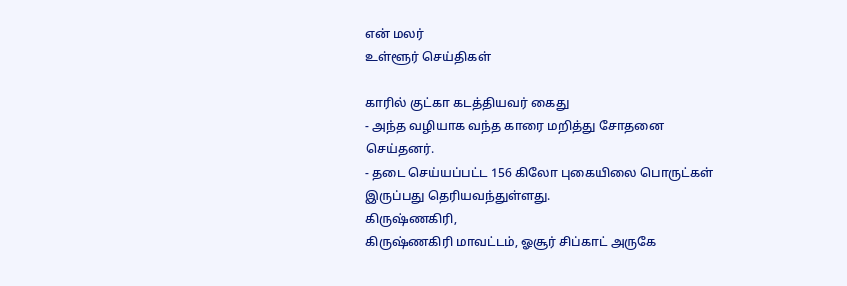என் மலர்
உள்ளூர் செய்திகள்

காரில் குட்கா கடத்தியவர் கைது
- அந்த வழியாக வந்த காரை மறித்து சோதனை செய்தனர்.
- தடை செய்யப்பட்ட 156 கிலோ புகையிலை பொருட்கள் இருப்பது தெரியவந்துள்ளது.
கிருஷ்ணகிரி,
கிருஷ்ணகிரி மாவட்டம், ஓசூர் சிப்காட் அருகே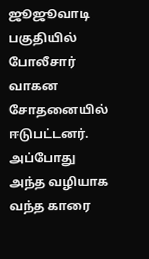ஜூஜூவாடி பகுதியில் போலீசார் வாகன சோதனையில் ஈடுபட்டனர். அப்போது அந்த வழியாக வந்த காரை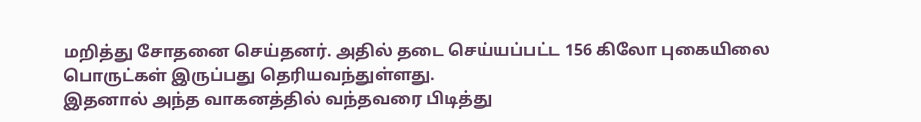மறித்து சோதனை செய்தனர். அதில் தடை செய்யப்பட்ட 156 கிலோ புகையிலை பொருட்கள் இருப்பது தெரியவந்துள்ளது.
இதனால் அந்த வாகனத்தில் வந்தவரை பிடித்து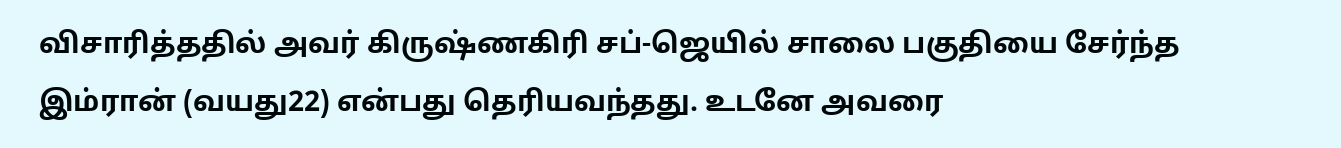விசாரித்ததில் அவர் கிருஷ்ணகிரி சப்-ஜெயில் சாலை பகுதியை சேர்ந்த இம்ரான் (வயது22) என்பது தெரியவந்தது. உடனே அவரை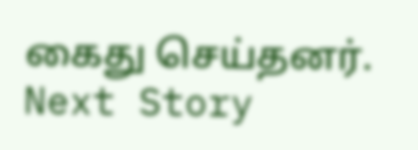கைது செய்தனர்.
Next Story